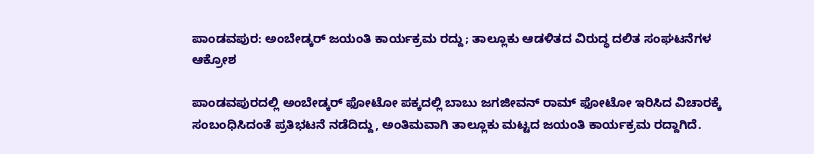ಪಾಂಡವಪುರ: ಅಂಬೇಡ್ಕರ್ ಜಯಂತಿ ಕಾರ್ಯಕ್ರಮ ರದ್ದು; ತಾಲ್ಲೂಕು ಆಡಳಿತದ ವಿರುದ್ಧ ದಲಿತ ಸಂಘಟನೆಗಳ ಆಕ್ರೋಶ

ಪಾಂಡವಪುರದಲ್ಲಿ ಅಂಬೇಡ್ಕರ್ ಫೋಟೋ ಪಕ್ಕದಲ್ಲಿ ಬಾಬು ಜಗಜೀವನ್ ರಾಮ್ ಫೋಟೋ ಇರಿಸಿದ ವಿಚಾರಕ್ಕೆ ಸಂಬಂಧಿಸಿದಂತೆ ಪ್ರತಿಭಟನೆ ನಡೆದಿದ್ದು, ಅಂತಿಮವಾಗಿ ತಾಲ್ಲೂಕು ಮಟ್ಟದ ಜಯಂತಿ ಕಾರ್ಯಕ್ರಮ ರದ್ದಾಗಿದೆ.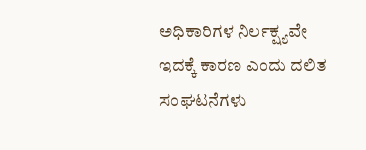ಅಧಿಕಾರಿಗಳ ನಿರ್ಲಕ್ಷ್ಯವೇ ಇದಕ್ಕೆ ಕಾರಣ ಎಂದು ದಲಿತ ಸಂಘಟನೆಗಳು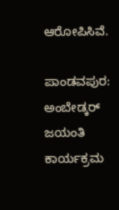ಆರೋಪಿಸಿವೆ.

ಪಾಂಡವಪುರ: ಅಂಬೇಡ್ಕರ್ ಜಯಂತಿ ಕಾರ್ಯಕ್ರಮ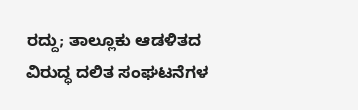ರದ್ದು; ತಾಲ್ಲೂಕು ಆಡಳಿತದ ವಿರುದ್ಧ ದಲಿತ ಸಂಘಟನೆಗಳ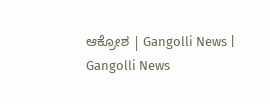ಆಕ್ರೋಶ | Gangolli News | Gangolli News